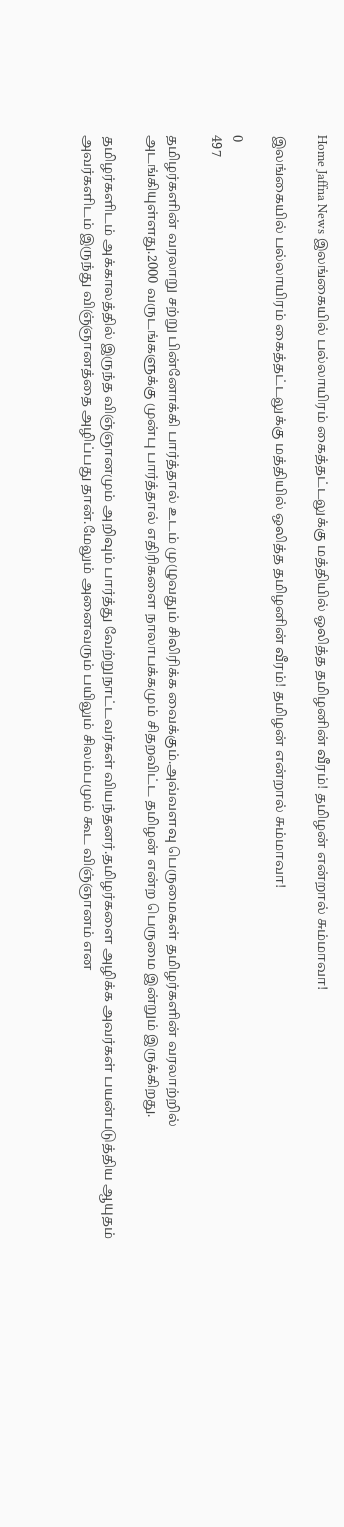Home Jaffna News இலங்கையில் பல்லாயிரம் கைத்தட்டலுக்கு மத்தியில் ஒலித்த தமிழனின் வீரம்! தமிழன் என்றால் சும்மாவா!

இலங்கையில் பல்லாயிரம் கைத்தட்டலுக்கு மத்தியில் ஒலித்த தமிழனின் வீரம்! தமிழன் என்றால் சும்மாவா!

0
497

தமிழர்களின் வரலாறு சற்று பின்னோக்கி பார்த்தால் உடம் முழுவதும் சிலிரிக்க வைக்கும்.அவ்வளவு பெருமைகள் தமிழர்களின் வரலாற்றில் அடங்கியுள்ளது.2000 வருடங்களுக்கு முன்பு பார்த்தால் எதிரிகளை நாலாபக்கமும் சிதறவிட்ட தமிழன் என்ற பெருமை இன்றும் இருக்கிறது.

தமிழர்களிடம் அக்காலத்தில் இருந்த விஞ்ஞானமும் அறிவும் பார்த்து வேற்றுநாட்டவர்கள் வியந்தனர்.தமிழர்களை அழிக்க அவர்கள் பயன்படுத்திய ஆயுதம் அவர்களிடம் இருந்து விஞ்ஞானத்தை அழிப்பது தான்.மேலும் அனைவரும் பயிலும் சிலம்பமும் கூட விஞ்ஞானம் என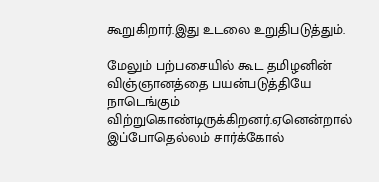கூறுகிறார்.இது உடலை உறுதிபடுத்தும்.

மேலும் பற்பசையில் கூட தமிழனின் விஞ்ஞானத்தை பயன்படுத்தியே நாடெங்கும் விற்றுகொண்டிருக்கிறனர்.ஏனென்றால் இப்போதெல்லம் சார்க்கோல்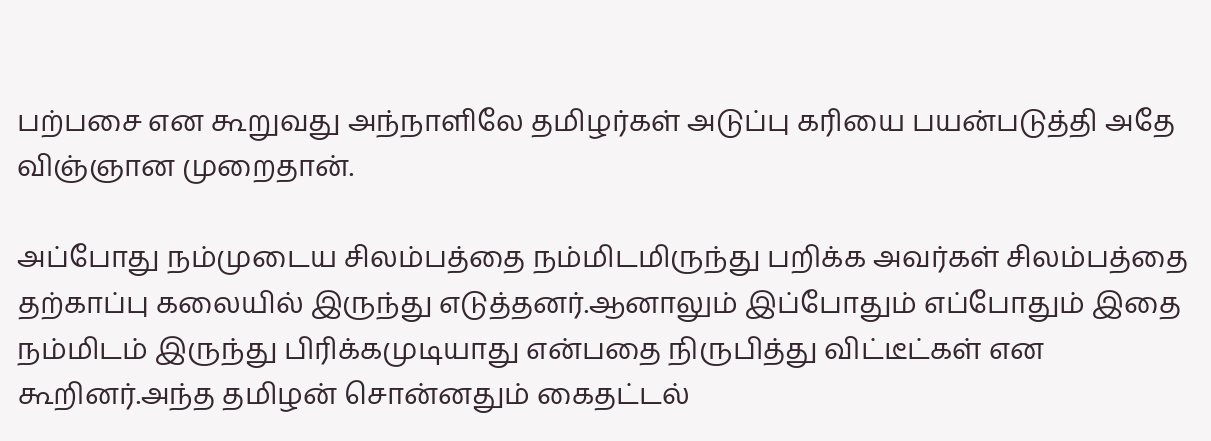பற்பசை என கூறுவது அந்நாளிலே தமிழர்கள் அடுப்பு கரியை பயன்படுத்தி அதே விஞ்ஞான முறைதான்.

அப்போது நம்முடைய சிலம்பத்தை நம்மிடமிருந்து பறிக்க அவர்கள் சிலம்பத்தை தற்காப்பு கலையில் இருந்து எடுத்தனர்.ஆனாலும் இப்போதும் எப்போதும் இதை நம்மிடம் இருந்து பிரிக்கமுடியாது என்பதை நிருபித்து விட்டீட்கள் என கூறினர்.அந்த தமிழன் சொன்னதும் கைதட்டல்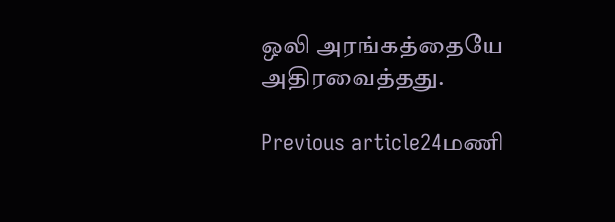ஒலி அரங்கத்தையே அதிரவைத்தது.

Previous article24மணி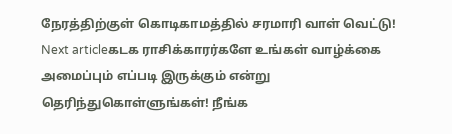நேரத்திற்குள் கொடிகாமத்தில் சரமாரி வாள் வெட்டு!
Next articleகடக ராசிக்காரர்களே உங்கள் வாழ்க்கை அமைப்பும் எப்படி இருக்கும் என்று தெரிந்துகொள்ளுங்கள்! நீங்க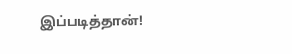இப்படித்தான்!